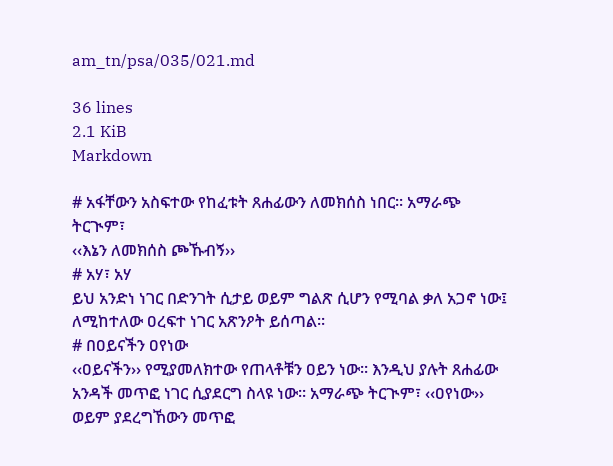am_tn/psa/035/021.md

36 lines
2.1 KiB
Markdown

# አፋቸውን አስፍተው የከፈቱት ጸሐፊውን ለመክሰስ ነበር፡፡ አማራጭ ትርጒም፣
‹‹እኔን ለመክሰስ ጮኹብኝ››
# አሃ፣ አሃ
ይህ አንድነ ነገር በድንገት ሲታይ ወይም ግልጽ ሲሆን የሚባል ቃለ አጋኖ ነው፤ ለሚከተለው ዐረፍተ ነገር አጽንዖት ይሰጣል፡፡
# በዐይናችን ዐየነው
‹‹ዐይናችን›› የሚያመለክተው የጠላቶቹን ዐይን ነው፡፡ እንዲህ ያሉት ጸሐፊው አንዳች መጥፎ ነገር ሲያደርግ ስላዩ ነው፡፡ አማራጭ ትርጒም፣ ‹‹ዐየነው›› ወይም ያደረግኸውን መጥፎ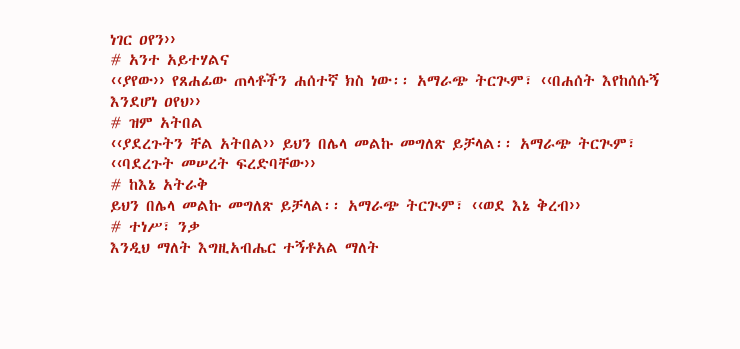ነገር ዐየን››
# አንተ አይተሃልና
‹‹ያየው›› የጸሐፊው ጠላቶችን ሐሰተኛ ክስ ነው፡፡ አማራጭ ትርጒም፣ ‹‹በሐሰት እየከሰሱኝ እንደሆነ ዐየህ››
# ዝም አትበል
‹‹ያደረጉትን ቸል አትበል›› ይህን በሌላ መልኩ መግለጽ ይቻላል፡፡ አማራጭ ትርጒም፣ ‹‹ባደረጉት መሠረት ፍረድባቸው››
# ከእኔ አትራቅ
ይህን በሌላ መልኩ መግለጽ ይቻላል፡፡ አማራጭ ትርጒም፣ ‹‹ወደ እኔ ቅረብ››
# ተነሥ፣ ንቃ
እንዲህ ማለት እግዚአብሔር ተኝቶአል ማለት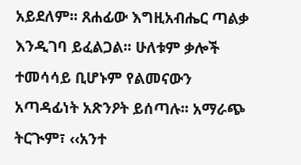አይደለም፡፡ ጸሐፊው እግዚአብሔር ጣልቃ እንዲገባ ይፈልጋል፡፡ ሁለቱም ቃሎች ተመሳሳይ ቢሆኑም የልመናውን አጣዳፊነት አጽንዖት ይሰጣሉ፡፡ አማራጭ ትርጒም፣ ‹‹አንተ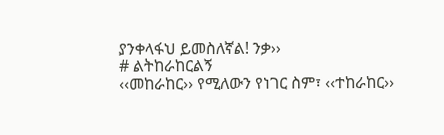ያንቀላፋህ ይመስለኛል! ንቃ››
# ልትከራከርልኝ
‹‹መከራከር›› የሚለውን የነገር ስም፣ ‹‹ተከራከር››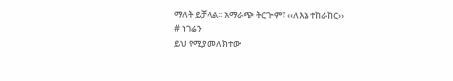ማለት ይቻላል፡፡ አማራጭ ትርጒም፣ ‹‹ለእኔ ተከራከር››
# ነገሬን
ይህ የሚያመለክተው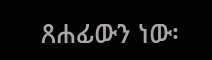ጸሐፊውን ነው፡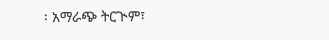፡ አማራጭ ትርጒም፣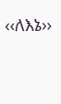‹‹ለእኔ››